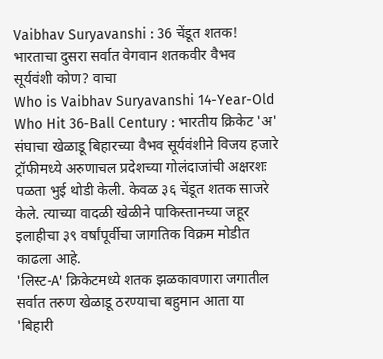Vaibhav Suryavanshi : 36 चेंडूत शतक! भारताचा दुसरा सर्वात वेगवान शतकवीर वैभव सूर्यवंशी कोण? वाचा
Who is Vaibhav Suryavanshi 14-Year-Old Who Hit 36-Ball Century : भारतीय क्रिकेट 'अ' संघाचा खेळाडू बिहारच्या वैभव सूर्यवंशीने विजय हजारे ट्रॉफीमध्ये अरुणाचल प्रदेशच्या गोलंदाजांची अक्षरशः पळता भुई थोडी केली. केवळ ३६ चेंडूत शतक साजरे केले. त्याच्या वादळी खेळीने पाकिस्तानच्या जहूर इलाहीचा ३९ वर्षांपूर्वीचा जागतिक विक्रम मोडीत काढला आहे.
'लिस्ट-A' क्रिकेटमध्ये शतक झळकावणारा जगातील सर्वात तरुण खेळाडू ठरण्याचा बहुमान आता या 'बिहारी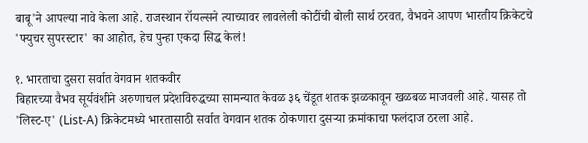बाबू'ने आपल्या नावे केला आहे. राजस्थान रॉयल्सने त्याच्यावर लावलेली कोटींची बोली सार्थ ठरवत, वैभवने आपण भारतीय क्रिकेटचे 'फ्युचर सुपरस्टार' का आहोत, हेच पुन्हा एकदा सिद्ध केलं!

१. भारताचा दुसरा सर्वात वेगवान शतकवीर
बिहारच्या वैभव सूर्यवंशीने अरुणाचल प्रदेशविरुद्धच्या सामन्यात केवळ ३६ चेंडूत शतक झळकावून खळबळ माजवली आहे. यासह तो 'लिस्ट-ए' (List-A) क्रिकेटमध्ये भारतासाठी सर्वात वेगवान शतक ठोकणारा दुसऱ्या क्रमांकाचा फलंदाज ठरला आहे.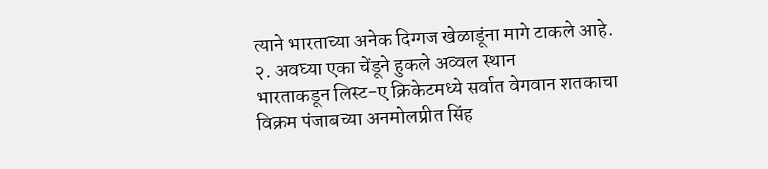त्याने भारताच्या अनेक दिग्गज खेळाडूंना मागे टाकले आहे.
२. अवघ्या एका चेंडूने हुकले अव्वल स्थान
भारताकडून लिस्ट-ए क्रिकेटमध्ये सर्वात वेगवान शतकाचा विक्रम पंजाबच्या अनमोलप्रीत सिंह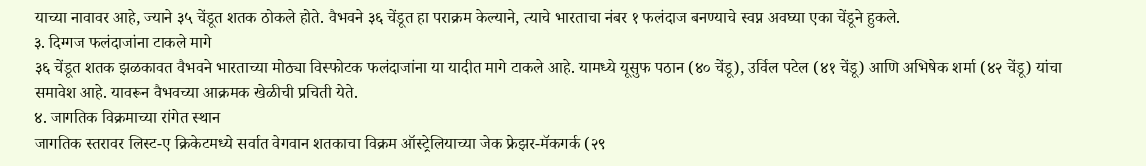याच्या नावावर आहे, ज्याने ३५ चेंडूत शतक ठोकले होते. वैभवने ३६ चेंडूत हा पराक्रम केल्याने, त्याचे भारताचा नंबर १ फलंदाज बनण्याचे स्वप्न अवघ्या एका चेंडूने हुकले.
३. दिग्गज फलंदाजांना टाकले मागे
३६ चेंडूत शतक झळकावत वैभवने भारताच्या मोठ्या विस्फोटक फलंदाजांना या यादीत मागे टाकले आहे. यामध्ये यूसुफ पठान (४० चेंडू), उर्विल पटेल (४१ चेंडू) आणि अभिषेक शर्मा (४२ चेंडू) यांचा समावेश आहे. यावरून वैभवच्या आक्रमक खेळीची प्रचिती येते.
४. जागतिक विक्रमाच्या रांगेत स्थान
जागतिक स्तरावर लिस्ट-ए क्रिकेटमध्ये सर्वात वेगवान शतकाचा विक्रम ऑस्ट्रेलियाच्या जेक फ्रेझर-मॅकगर्क (२९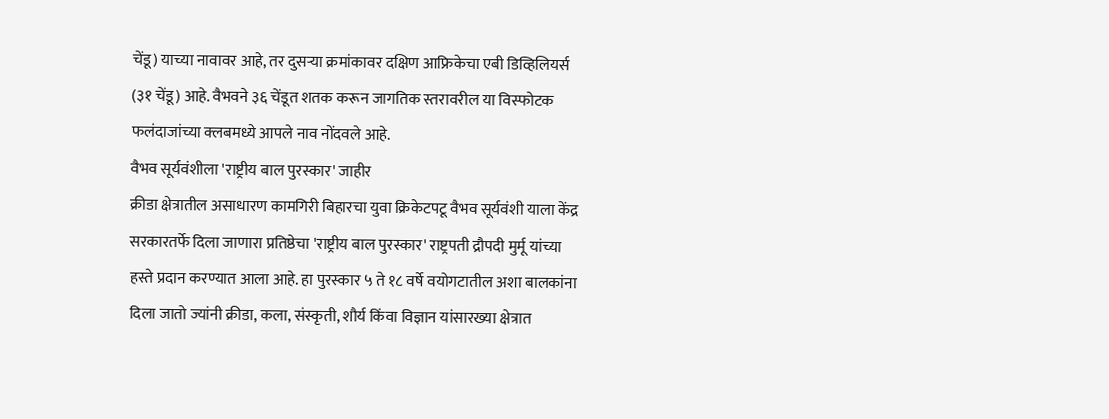चेंडू) याच्या नावावर आहे, तर दुसऱ्या क्रमांकावर दक्षिण आफ्रिकेचा एबी डिव्हिलियर्स (३१ चेंडू) आहे. वैभवने ३६ चेंडूत शतक करून जागतिक स्तरावरील या विस्फोटक फलंदाजांच्या क्लबमध्ये आपले नाव नोंदवले आहे.
वैभव सूर्यवंशीला 'राष्ट्रीय बाल पुरस्कार' जाहीर
क्रीडा क्षेत्रातील असाधारण कामगिरी बिहारचा युवा क्रिकेटपटू वैभव सूर्यवंशी याला केंद्र सरकारतर्फे दिला जाणारा प्रतिष्ठेचा 'राष्ट्रीय बाल पुरस्कार' राष्ट्रपती द्रौपदी मुर्मू यांच्या हस्ते प्रदान करण्यात आला आहे. हा पुरस्कार ५ ते १८ वर्षे वयोगटातील अशा बालकांना दिला जातो ज्यांनी क्रीडा, कला, संस्कृती, शौर्य किंवा विज्ञान यांसारख्या क्षेत्रात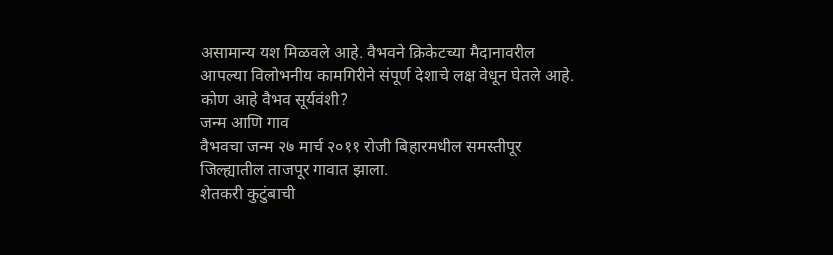असामान्य यश मिळवले आहे. वैभवने क्रिकेटच्या मैदानावरील आपल्या विलोभनीय कामगिरीने संपूर्ण देशाचे लक्ष वेधून घेतले आहे.
कोण आहे वैभव सूर्यवंशी?
जन्म आणि गाव
वैभवचा जन्म २७ मार्च २०११ रोजी बिहारमधील समस्तीपूर जिल्ह्यातील ताजपूर गावात झाला.
शेतकरी कुटुंबाची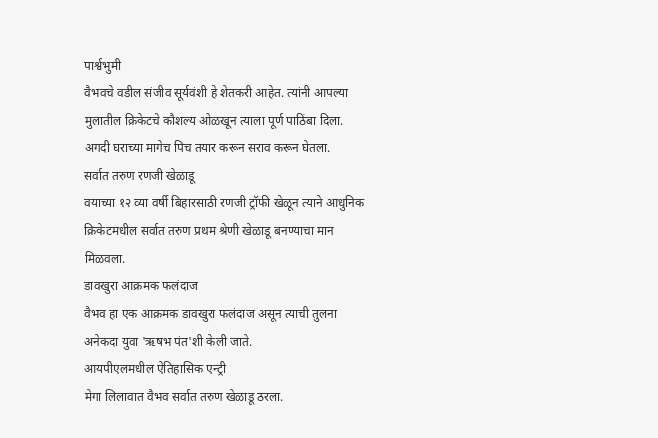पार्श्वभुमी
वैभवचे वडील संजीव सूर्यवंशी हे शेतकरी आहेत. त्यांनी आपल्या मुलातील क्रिकेटचे कौशल्य ओळखून त्याला पूर्ण पाठिंबा दिला. अगदी घराच्या मागेच पिच तयार करून सराव करून घेतला.
सर्वात तरुण रणजी खेळाडू
वयाच्या १२ व्या वर्षी बिहारसाठी रणजी ट्रॉफी खेळून त्याने आधुनिक क्रिकेटमधील सर्वात तरुण प्रथम श्रेणी खेळाडू बनण्याचा मान मिळवला.
डावखुरा आक्रमक फलंदाज
वैभव हा एक आक्रमक डावखुरा फलंदाज असून त्याची तुलना अनेकदा युवा 'ऋषभ पंत'शी केली जाते.
आयपीएलमधील ऐतिहासिक एन्ट्री
मेगा लिलावात वैभव सर्वात तरुण खेळाडू ठरला.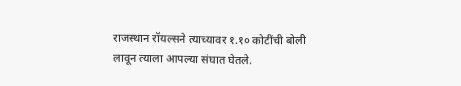राजस्थान रॉयल्सने त्याच्यावर १.१० कोटींची बोली लावून त्याला आपल्या संघात घेतले.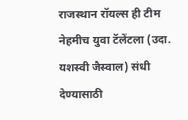राजस्थान रॉयल्स ही टीम नेहमीच युवा टॅलेंटला (उदा. यशस्वी जैस्वाल) संधी देण्यासाठी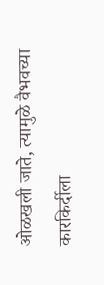ओळखली जाते, त्यामुळे वैभवच्या कारकिर्दीला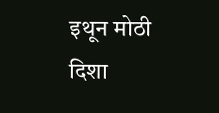इथून मोठी दिशा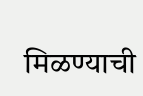मिळण्याची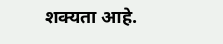शक्यता आहे.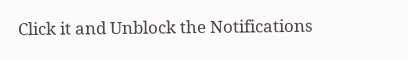Click it and Unblock the Notifications